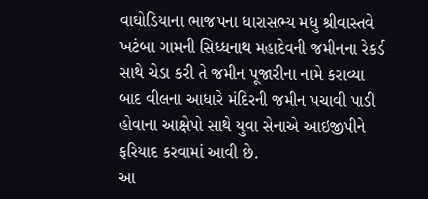વાઘોડિયાના ભાજપના ધારાસભ્ય મધુ શ્રીવાસ્તવે ખટંબા ગામની સિધ્ધનાથ મહાદેવની જમીનના રેકર્ડ સાથે ચેડા કરી તે જમીન પૂજારીના નામે કરાવ્યા બાદ વીલના આધારે મંદિરની જમીન પચાવી પાડી હોવાના આક્ષેપો સાથે યુવા સેનાએ આઇજીપીને ફરિયાદ કરવામાં આવી છે.
આ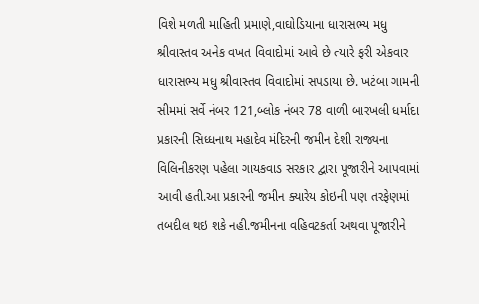વિશે મળતી માહિતી પ્રમાણે,વાઘોડિયાના ધારાસભ્ય મધુ શ્રીવાસ્તવ અનેક વખત વિવાદોમાં આવે છે ત્યારે ફરી એકવાર ધારાસભ્ય મધુ શ્રીવાસ્તવ વિવાદોમાં સપડાયા છે. ખટંબા ગામની સીમમાં સર્વે નંબર 121,બ્લોક નંબર 78 વાળી બારખલી ધર્માદા પ્રકારની સિધ્ધનાથ મહાદેવ મંદિરની જમીન દેશી રાજ્યના વિલિનીકરણ પહેલા ગાયકવાડ સરકાર દ્વારા પૂજારીને આપવામાં આવી હતી.આ પ્રકારની જમીન ક્યારેય કોઇની પણ તરફેણમાં તબદીલ થઇ શકે નહી.જમીનના વહિવટકર્તા અથવા પૂજારીને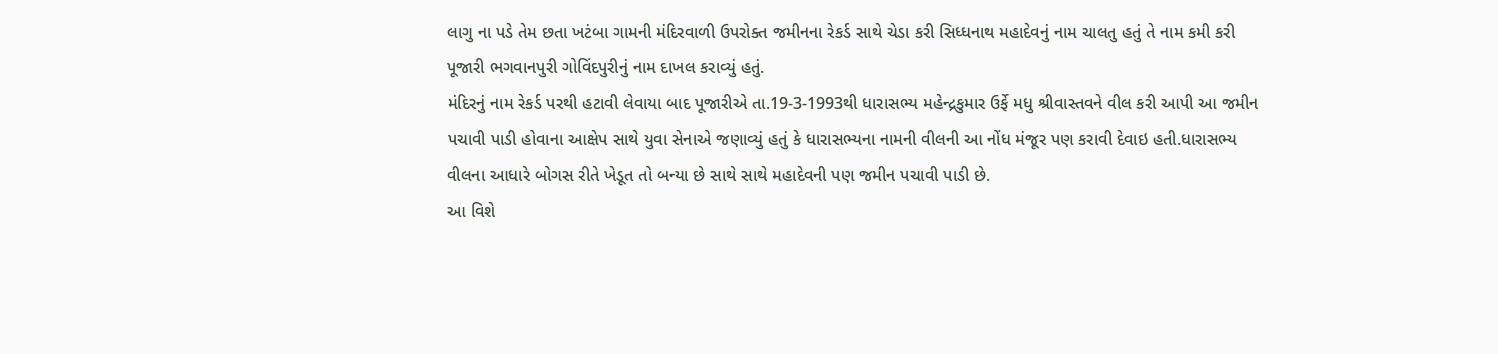લાગુ ના પડે તેમ છતા ખટંબા ગામની મંદિરવાળી ઉપરોક્ત જમીનના રેકર્ડ સાથે ચેડા કરી સિધ્ધનાથ મહાદેવનું નામ ચાલતુ હતું તે નામ કમી કરી પૂજારી ભગવાનપુરી ગોવિંદપુરીનું નામ દાખલ કરાવ્યું હતું.
મંદિરનું નામ રેકર્ડ પરથી હટાવી લેવાયા બાદ પૂજારીએ તા.19-3-1993થી ધારાસભ્ય મહેન્દ્રકુમાર ઉર્ફે મધુ શ્રીવાસ્તવને વીલ કરી આપી આ જમીન પચાવી પાડી હોવાના આક્ષેપ સાથે યુવા સેનાએ જણાવ્યું હતું કે ધારાસભ્યના નામની વીલની આ નોંધ મંજૂર પણ કરાવી દેવાઇ હતી.ધારાસભ્ય વીલના આધારે બોગસ રીતે ખેડૂત તો બન્યા છે સાથે સાથે મહાદેવની પણ જમીન પચાવી પાડી છે.
આ વિશે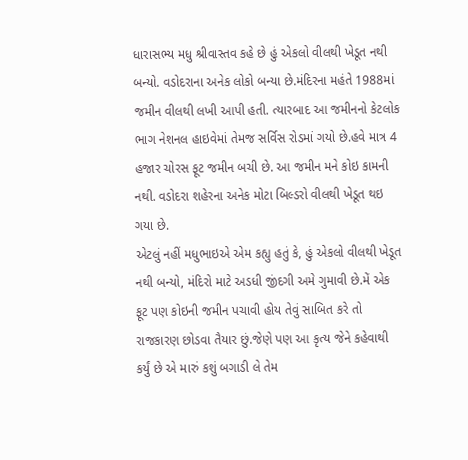ધારાસભ્ય મધુ શ્રીવાસ્તવ કહે છે હું એકલો વીલથી ખેડૂત નથી બન્યો. વડોદરાના અનેક લોકો બન્યા છે.મંદિરના મહંતે 1988માં જમીન વીલથી લખી આપી હતી. ત્યારબાદ આ જમીનનો કેટલોક ભાગ નેશનલ હાઇવેમાં તેમજ સર્વિસ રોડમાં ગયો છે.હવે માત્ર 4 હજાર ચોરસ ફૂટ જમીન બચી છે. આ જમીન મને કોઇ કામની નથી. વડોદરા શહેરના અનેક મોટા બિલ્ડરો વીલથી ખેડૂત થઇ ગયા છે.
એટલું નહીં મધુભાઇએ એમ કહ્યુ હતું કે, હું એકલો વીલથી ખેડૂત નથી બન્યો, મંદિરો માટે અડધી જીંદગી અમે ગુમાવી છે.મેં એક ફૂટ પણ કોઇની જમીન પચાવી હોય તેવું સાબિત કરે તો રાજકારણ છોડવા તૈયાર છું.જેણે પણ આ કૃત્ય જેને કહેવાથી કર્યું છે એ મારું કશું બગાડી લે તેમ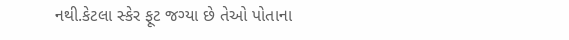નથી.કેટલા સ્કેર ફૂટ જગ્યા છે તેઓ પોતાના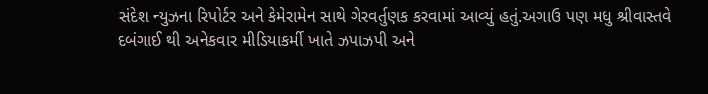સંદેશ ન્યુઝના રિપોર્ટર અને કેમેરામેન સાથે ગેરવર્તુણક કરવામાં આવ્યું હતું.અગાઉ પણ મધુ શ્રીવાસ્તવે દબંગાઈ થી અનેકવાર મીડિયાકર્મી ખાતે ઝપાઝપી અને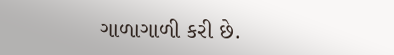ગાળાગાળી કરી છે.